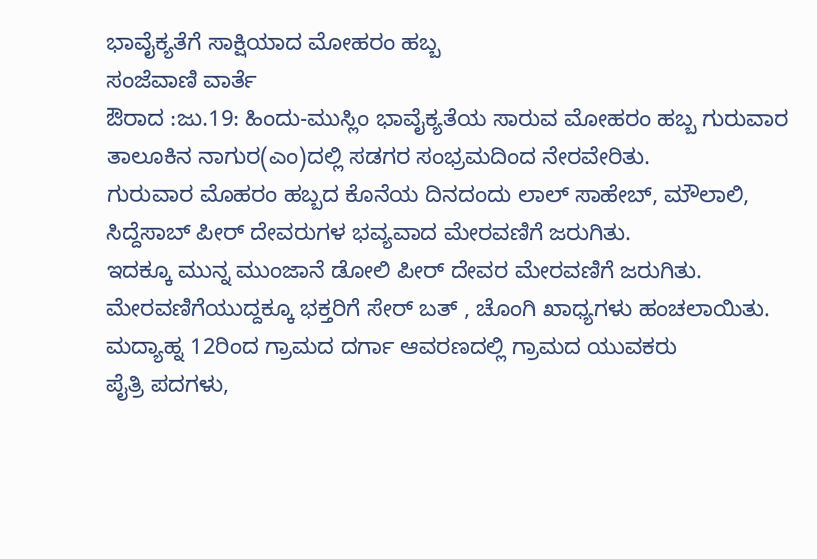ಭಾವೈಕ್ಯತೆಗೆ ಸಾಕ್ಷಿಯಾದ ಮೋಹರಂ ಹಬ್ಬ
ಸಂಜೆವಾಣಿ ವಾರ್ತೆ
ಔರಾದ :ಜು.19: ಹಿಂದು-ಮುಸ್ಲಿಂ ಭಾವೈಕ್ಯತೆಯ ಸಾರುವ ಮೋಹರಂ ಹಬ್ಬ ಗುರುವಾರ ತಾಲೂಕಿನ ನಾಗುರ(ಎಂ)ದಲ್ಲಿ ಸಡಗರ ಸಂಭ್ರಮದಿಂದ ನೇರವೇರಿತು.
ಗುರುವಾರ ಮೊಹರಂ ಹಬ್ಬದ ಕೊನೆಯ ದಿನದಂದು ಲಾಲ್ ಸಾಹೇಬ್, ಮೌಲಾಲಿ, ಸಿದ್ದೆಸಾಬ್ ಪೀರ್ ದೇವರುಗಳ ಭವ್ಯವಾದ ಮೇರವಣಿಗೆ ಜರುಗಿತು.
ಇದಕ್ಕೂ ಮುನ್ನ ಮುಂಜಾನೆ ಡೋಲಿ ಪೀರ್ ದೇವರ ಮೇರವಣಿಗೆ ಜರುಗಿತು. ಮೇರವಣಿಗೆಯುದ್ದಕ್ಕೂ ಭಕ್ತರಿಗೆ ಸೇರ್ ಬತ್ , ಚೊಂಗಿ ಖಾಧ್ಯಗಳು ಹಂಚಲಾಯಿತು. ಮದ್ಯಾಹ್ನ 12ರಿಂದ ಗ್ರಾಮದ ದರ್ಗಾ ಆವರಣದಲ್ಲಿ ಗ್ರಾಮದ ಯುವಕರು
ಪೈತ್ರಿ ಪದಗಳು,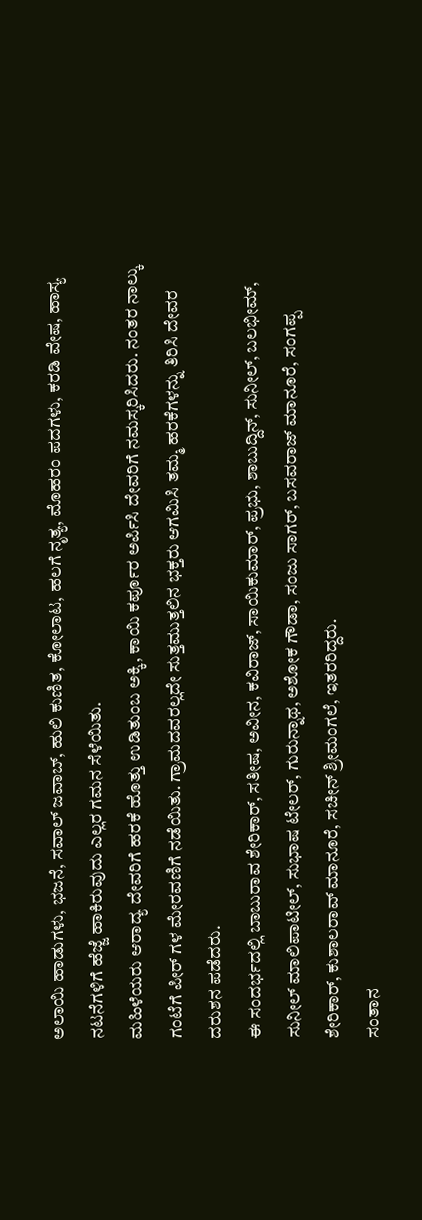ಅಲಾಯಿ ಹಾಡುಗಳು, ಭಜನೆ, ಸವಾಲ್ ಜವಾಬ್, ಹುಲಿ ಕುಣಿತ, ಕೋಲಾಟ, ಹಲಗೆ ನೃತ್ಯ, ಮೊಹರಂ ಪದಗಳು, ಕರಡಿ ವೇಷ, ಹಾಸ್ಯ ನಟನೆಗಳಿಗೆ ಹೆಜ್ಜೆ ಹಾಕಿರುವುದು ಎಲ್ಲರ ಗಮನ ಸೆಳೆಯಿತು.
ಮಹಿಳೆಯರು ಆರಾದ್ಯ ದೇವರಿಗೆ ಹರಕೆ ಹೊತ್ತು ಉಡಿತುಂಬ ಅಕ್ಕಿ, ಕಾಯಿ ಕರ್ಪೂರ ಅರ್ಪಿಸಿ ದೇವರಿಗೆ ನಮಸ್ಕರಿಸಿದರು. ನಂತರ ನಾಲ್ಕು ಗಂಟೆಗೆ ಪೀರ್ ಗಳ ಮೇರವಣಿಗೆ ನಡೆಯಿತು. ಗ್ರಾಮದವರಲ್ಲದೇ ಸುತ್ತಮುತ್ತಲಿನ ಭಕ್ತರು ಆಗಮಿಸಿ ತಮ್ಮ ಹರಕೆಗಳನ್ನು ತಿರಿಸಿ ದೇವರ ದರುಶನ ಪಡೆದರು.
ಈ ಸಂದರ್ಭದಲ್ಲಿ ಬಾಬುರಾವ ಶೇರಿಕಾರ್, ಸತೀಷ, ಅವೀನ, ಕವಿರಾಜ್, ಸಾಯಿಕುಮಾರ್, ಪ್ರಭು, ಶಾಬುದ್ದಿನ್, ಸುನೀಲ್, ಬಲಭೀಮ್, ಸುನೀಲ್ ಮಾಲಿಪಾಟೀಲ್, ಸುಭಾಷ ಟೇಲರ್, ಗುರುನ್ನಾಥ, ಅಶೋಕ ಗೌಡಾ, ಸಂಜು ಸಾಗರ್, ಬಸವರಾಜ್ ಮಾನೂರೆ, ಸಂಗಪ್ಪ ಶೇರಿಕಾರ್, ಕುಶಾಲರಾವ್ ಮಾನೂರೆ, ಸಚೀನ್ ಶ್ರೀಮಂಗಲೆ, ಇತರರಿದ್ದರು.
ಸಂತಾನ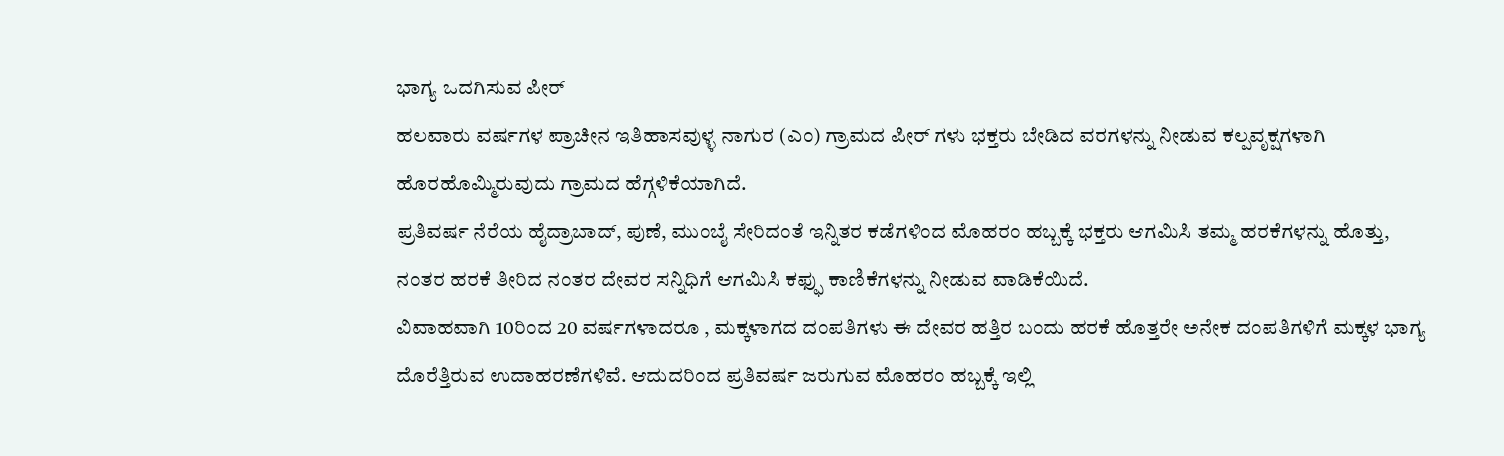ಭಾಗ್ಯ ಒದಗಿಸುವ ಪೀರ್
ಹಲವಾರು ವರ್ಷಗಳ ಪ್ರಾಚೀನ ಇತಿಹಾಸವುಳ್ಳ ನಾಗುರ (ಎಂ) ಗ್ರಾಮದ ಪೀರ್ ಗಳು ಭಕ್ತರು ಬೇಡಿದ ವರಗಳನ್ನು ನೀಡುವ ಕಲ್ಪವೃಕ್ಷಗಳಾಗಿ ಹೊರಹೊಮ್ಮಿರುವುದು ಗ್ರಾಮದ ಹೆಗ್ಗಳಿಕೆಯಾಗಿದೆ.
ಪ್ರತಿವರ್ಷ ನೆರೆಯ ಹೈದ್ರಾಬಾದ್, ಪುಣೆ, ಮುಂಬೈ ಸೇರಿದಂತೆ ಇನ್ನಿತರ ಕಡೆಗಳಿಂದ ಮೊಹರಂ ಹಬ್ಬಕ್ಕೆ ಭಕ್ತರು ಆಗಮಿಸಿ ತಮ್ಮ ಹರಕೆಗಳನ್ನು ಹೊತ್ತು, ನಂತರ ಹರಕೆ ತೀರಿದ ನಂತರ ದೇವರ ಸನ್ನಿಧಿಗೆ ಆಗಮಿಸಿ ಕಫ್ಫು ಕಾಣಿಕೆಗಳನ್ನು ನೀಡುವ ವಾಡಿಕೆಯಿದೆ.
ವಿವಾಹವಾಗಿ 10ರಿಂದ 20 ವರ್ಷಗಳಾದರೂ , ಮಕ್ಕಳಾಗದ ದಂಪತಿಗಳು ಈ ದೇವರ ಹತ್ತಿರ ಬಂದು ಹರಕೆ ಹೊತ್ತರೇ ಅನೇಕ ದಂಪತಿಗಳಿಗೆ ಮಕ್ಕಳ ಭಾಗ್ಯ ದೊರೆತ್ತಿರುವ ಉದಾಹರಣೆಗಳಿವೆ. ಆದುದರಿಂದ ಪ್ರತಿವರ್ಷ ಜರುಗುವ ಮೊಹರಂ ಹಬ್ಬಕ್ಕೆ ಇಲ್ಲಿ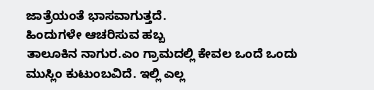ಜಾತ್ರೆಯಂತೆ ಭಾಸವಾಗುತ್ತದೆ.
ಹಿಂದುಗಳೇ ಆಚರಿಸುವ ಹಬ್ಬ
ತಾಲೂಕಿನ ನಾಗುರ.ಎಂ ಗ್ರಾಮದಲ್ಲಿ ಕೇವಲ ಒಂದೆ ಒಂದು ಮುಸ್ಲಿಂ ಕುಟುಂಬವಿದೆ. ಇಲ್ಲಿ ಎಲ್ಲ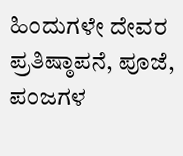ಹಿಂದುಗಳೇ ದೇವರ ಪ್ರತಿಷ್ಠಾಪನೆ, ಪೂಜೆ, ಪಂಜಗಳ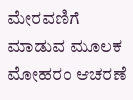ಮೇರವಣಿಗೆ ಮಾಡುವ ಮೂಲಕ ಮೋಹರಂ ಆಚರಣೆ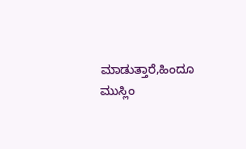ಮಾಡುತ್ತಾರೆ,ಹಿಂದೂ ಮುಸ್ಲಿಂ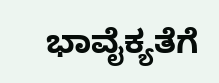ಭಾವೈಕ್ಯತೆಗೆ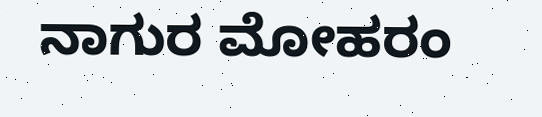ನಾಗುರ ಮೋಹರಂ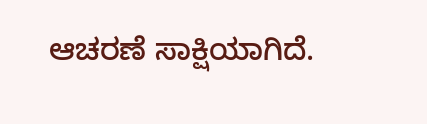ಆಚರಣೆ ಸಾಕ್ಷಿಯಾಗಿದೆ.